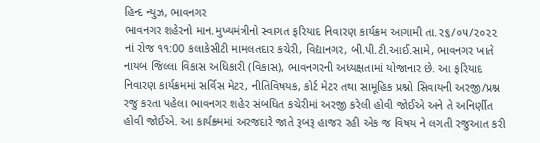હિન્દ ન્યુઝ, ભાવનગર
ભાવનગર શહેરનો માન.મુખ્યમંત્રીનો સ્વાગત ફરિયાદ નિવારણ કાર્યક્રમ આગામી તા.૨૬/૦૫/૨૦૨૨ નાં રોજ ૧૧:00 કલાકેસીટી મામલતદાર કચેરી, વિદ્યાનગર, બી.પી.ટી.આઈ.સામે, ભાવનગર ખાતે નાયબ જિલ્લા વિકાસ અધિકારી (વિકાસ), ભાવનગરની અધ્યક્ષતામાં યોજાનાર છે. આ ફરિયાદ નિવારણ કાર્યક્રમમાં સર્વિસ મેટર, નીતિવિષયક, કોર્ટ મેટર તથા સામૂહિક પ્રશ્નો સિવાયની અરજી/પ્રશ્ન રજુ કરતા પહેલા ભાવનગર શહેર સંબધિત કચેરીમાં અરજી કરેલી હોવી જોઈએ અને તે અનિર્ણીત હોવી જોઈએ. આ કાર્યક્ર્મમાં અરજદારે જાતે રૂબરૂ હાજર રહી એક જ વિષય ને લગતી રજુઆત કરી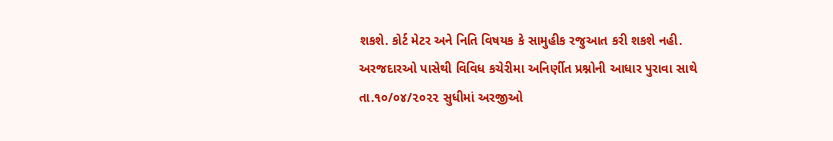શકશે. કોર્ટ મેટર અને નિતિ વિષયક કે સામુહીક રજુઆત કરી શકશે નહી. અરજદારઓ પાસેથી વિવિધ કચેરીમા અનિર્ણીત પ્રશ્નોની આધાર પુરાવા સાથે તા.૧૦/૦૪/૨૦૨૨ સુધીમાં અરજીઓ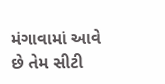મંગાવામાં આવે છે તેમ સીટી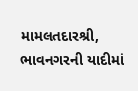મામલતદારશ્રી, ભાવનગરની યાદીમાં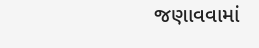જણાવવામાં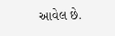આવેલ છે.